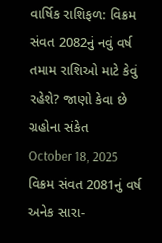વાર્ષિક રાશિફળ: વિક્રમ સંવત 2082નું નવું વર્ષ તમામ રાશિઓ માટે કેવું રહેશે? જાણો કેવા છે ગ્રહોના સંકેત
October 18, 2025
વિક્રમ સંવત 2081નું વર્ષ અનેક સારા-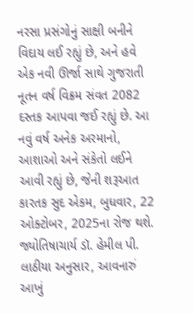નરસા પ્રસંગોનું સાક્ષી બનીને વિદાય લઈ રહ્યું છે, અને હવે એક નવી ઊર્જા સાથે ગુજરાતી નૂતન વર્ષ વિક્રમ સંવત 2082 દસ્તક આપવા જઈ રહ્યું છે. આ નવું વર્ષ અનેક અરમાનો, આશાઓ અને સંકેતો લઈને આવી રહ્યું છે, જેની શરૂઆત કારતક સુદ એકમ, બુધવાર, 22 ઓક્ટોબર, 2025ના રોજ થશે. જ્યોતિષાચાર્ય ડૉ. હેમીલ પી. લાઠીયા અનુસાર, આવનારું આખું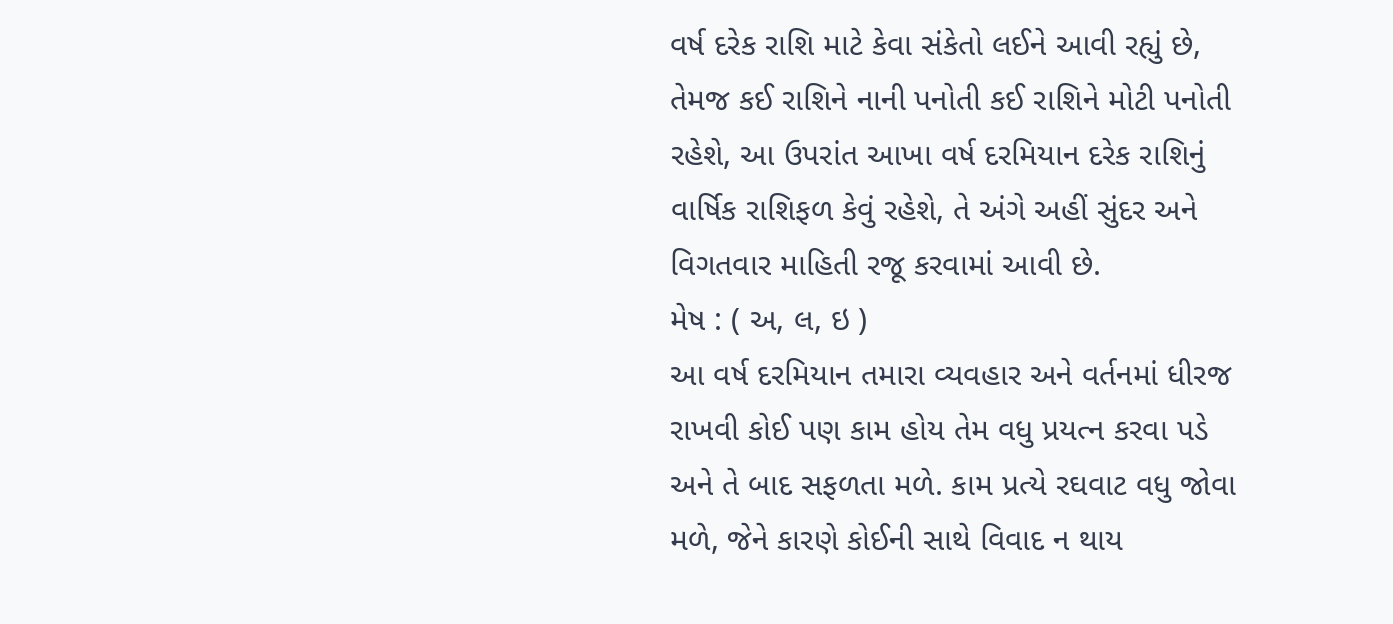વર્ષ દરેક રાશિ માટે કેવા સંકેતો લઈને આવી રહ્યું છે, તેમજ કઈ રાશિને નાની પનોતી કઈ રાશિને મોટી પનોતી રહેશે, આ ઉપરાંત આખા વર્ષ દરમિયાન દરેક રાશિનું વાર્ષિક રાશિફળ કેવું રહેશે, તે અંગે અહીં સુંદર અને વિગતવાર માહિતી રજૂ કરવામાં આવી છે.
મેષ : ( અ, લ, ઇ )
આ વર્ષ દરમિયાન તમારા વ્યવહાર અને વર્તનમાં ધીરજ રાખવી કોઈ પણ કામ હોય તેમ વધુ પ્રયત્ન કરવા પડે અને તે બાદ સફળતા મળે. કામ પ્રત્યે રઘવાટ વધુ જોવા મળે, જેને કારણે કોઈની સાથે વિવાદ ન થાય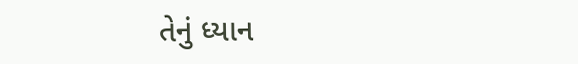તેનું ધ્યાન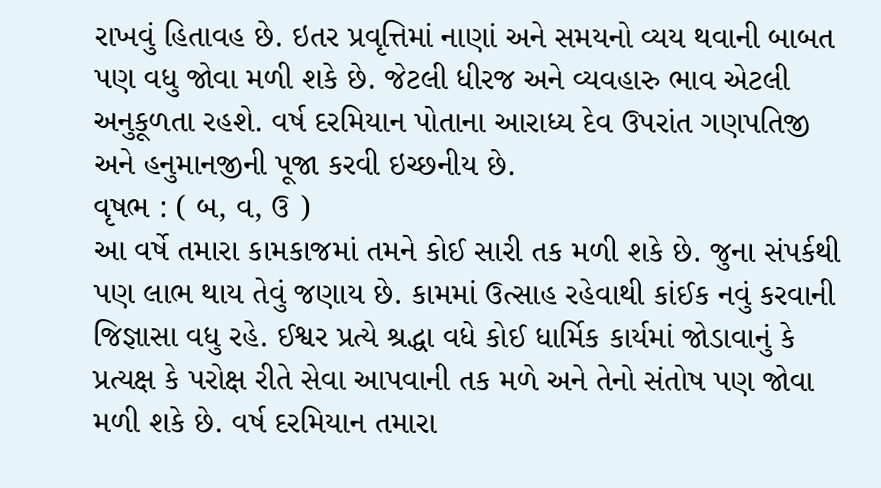રાખવું હિતાવહ છે. ઇતર પ્રવૃત્તિમાં નાણાં અને સમયનો વ્યય થવાની બાબત પણ વધુ જોવા મળી શકે છે. જેટલી ધીરજ અને વ્યવહારુ ભાવ એટલી અનુકૂળતા રહશે. વર્ષ દરમિયાન પોતાના આરાધ્ય દેવ ઉપરાંત ગણપતિજી અને હનુમાનજીની પૂજા કરવી ઇચ્છનીય છે.
વૃષભ : ( બ, વ, ઉ )
આ વર્ષે તમારા કામકાજમાં તમને કોઈ સારી તક મળી શકે છે. જુના સંપર્કથી પણ લાભ થાય તેવું જણાય છે. કામમાં ઉત્સાહ રહેવાથી કાંઈક નવું કરવાની જિજ્ઞાસા વધુ રહે. ઈશ્વર પ્રત્યે શ્રદ્ધા વધે કોઈ ધાર્મિક કાર્યમાં જોડાવાનું કે પ્રત્યક્ષ કે પરોક્ષ રીતે સેવા આપવાની તક મળે અને તેનો સંતોષ પણ જોવા મળી શકે છે. વર્ષ દરમિયાન તમારા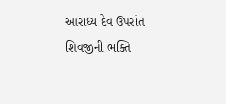આરાધ્ય દેવ ઉપરાંત શિવજીની ભક્તિ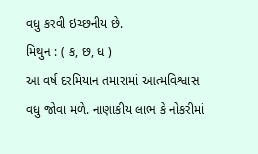વધુ કરવી ઇચ્છનીય છે.
મિથુન : ( ક, છ, ધ )
આ વર્ષ દરમિયાન તમારામાં આત્મવિશ્વાસ વધુ જોવા મળે. નાણાકીય લાભ કે નોકરીમાં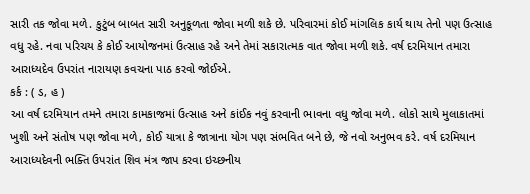સારી તક જોવા મળે. કુટુંબ બાબત સારી અનુકૂળતા જોવા મળી શકે છે. પરિવારમાં કોઈ માંગલિક કાર્ય થાય તેનો પણ ઉત્સાહ વધુ રહે. નવા પરિચય કે કોઈ આયોજનમાં ઉત્સાહ રહે અને તેમાં સકારાત્મક વાત જોવા મળી શકે. વર્ષ દરમિયાન તમારા આરાધ્યદેવ ઉપરાંત નારાયણ કવચના પાઠ કરવો જોઈએ.
કર્ક : ( ડ, હ )
આ વર્ષ દરમિયાન તમને તમારા કામકાજમાં ઉત્સાહ અને કાંઈક નવું કરવાની ભાવના વધુ જોવા મળે. લોકો સાથે મુલાકાતમાં ખુશી અને સંતોષ પણ જોવા મળે, કોઈ યાત્રા કે જાત્રાના યોગ પણ સંભવિત બને છે, જે નવો અનુભવ કરે. વર્ષ દરમિયાન આરાધ્યદેવની ભક્તિ ઉપરાંત શિવ મંત્ર જાપ કરવા ઇચ્છનીય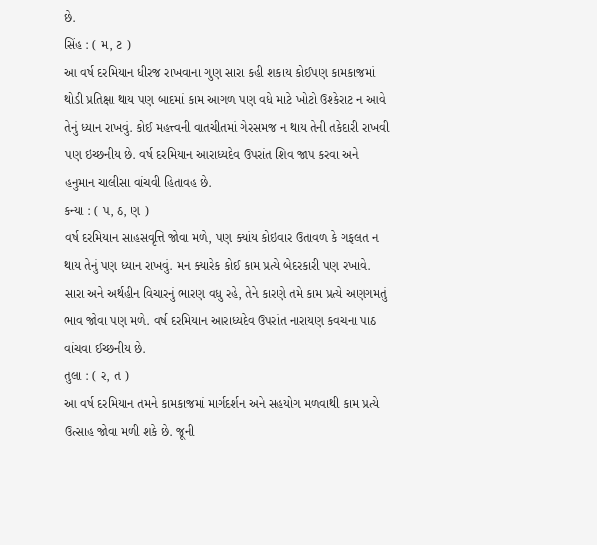છે.
સિંહ : ( મ, ટ )
આ વર્ષ દરમિયાન ધીરજ રાખવાના ગુણ સારા કહી શકાય કોઈપણ કામકાજમાં થોડી પ્રતિક્ષા થાય પણ બાદમાં કામ આગળ પણ વધે માટે ખોટો ઉશ્કેરાટ ન આવે તેનું ધ્યાન રાખવું. કોઈ મહત્ત્વની વાતચીતમાં ગેરસમજ ન થાય તેની તકેદારી રાખવી પણ ઇચ્છનીય છે. વર્ષ દરમિયાન આરાધ્યદેવ ઉપરાંત શિવ જાપ કરવા અને હનુમાન ચાલીસા વાંચવી હિતાવહ છે.
કન્યા : ( પ, ઠ, ણ )
વર્ષ દરમિયાન સાહસવૃત્તિ જોવા મળે, પણ ક્યાંય કોઇવાર ઉતાવળ કે ગફલત ન થાય તેનું પણ ધ્યાન રાખવું. મન ક્યારેક કોઈ કામ પ્રત્યે બેદરકારી પણ રખાવે. સારા અને અર્થહીન વિચારનું ભારણ વધુ રહે, તેને કારણે તમે કામ પ્રત્યે અણગમતું ભાવ જોવા પણ મળે. વર્ષ દરમિયાન આરાધ્યદેવ ઉપરાંત નારાયણ કવચના પાઠ વાંચવા ઈચ્છનીય છે.
તુલા : ( ર, ત )
આ વર્ષ દરમિયાન તમને કામકાજમાં માર્ગદર્શન અને સહયોગ મળવાથી કામ પ્રત્યે ઉત્સાહ જોવા મળી શકે છે. જૂની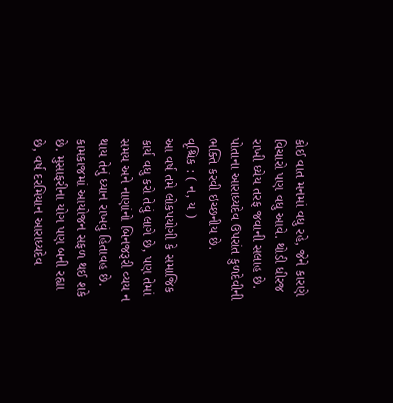કોઈ વાત મનમાં વધુ રહે, જેને કારણે વિચારો પણ વધુ આવે. થોડી ધીરજ રાખી ધ્યેય તરફ જવાની સલાહ છે. પોતાના આરાધ્યદેવ ઉપરાંત કુળદેવીની ભક્તિ કરવી ઇચ્છનીય છે.
વૃશ્ચિક : ( ન, ય )
આ વર્ષ તમે લોકપયોગી કે સમાજિક કાર્ય વધુ કરો તેવું લાગે છે, પણ તેમાં સમય અને નાણાંનો બિનજરૂરી વ્યય ન થાય તેનું ધ્યાન રાખવું હિતાવહ છે. કામકાજમાં આયોજન સફળ થઈ શકે છે. મુસાફરીના યોગ પણ બની રહ્યા છે, વર્ષ દરમિયાન આરાધ્યદેવ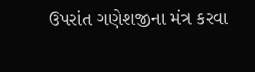ઉપરાંત ગણેશજીના મંત્ર કરવા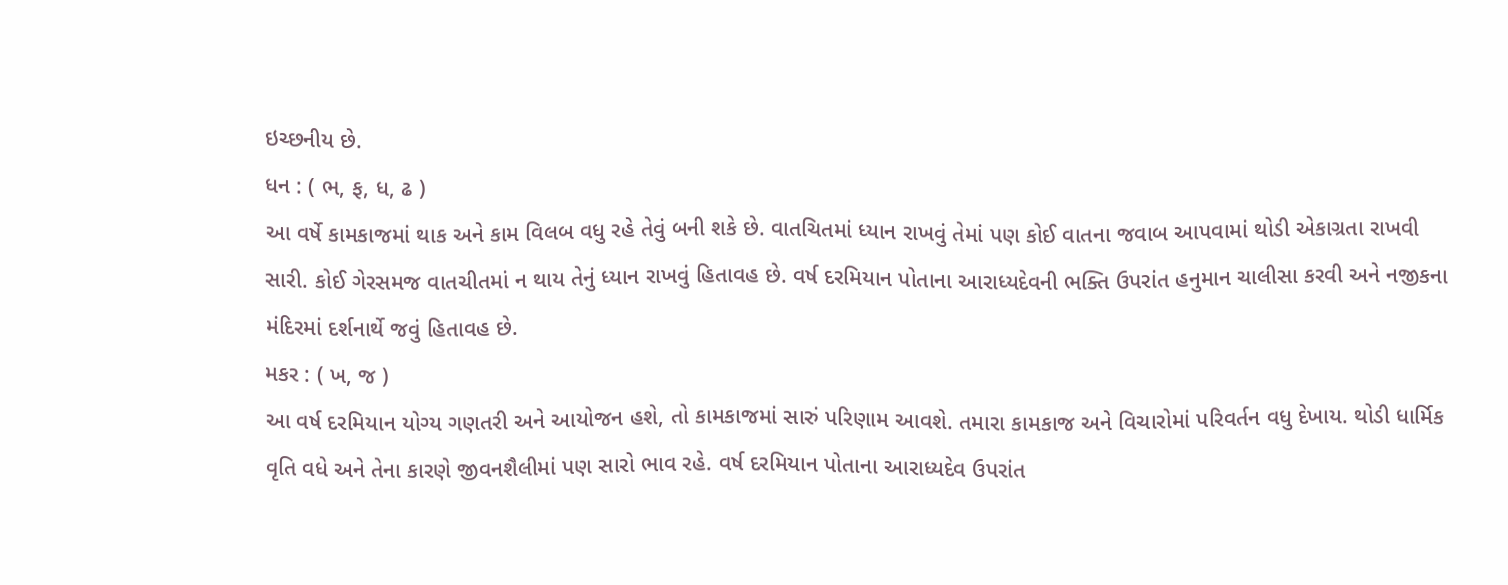ઇચ્છનીય છે.
ધન : ( ભ, ફ, ધ, ઢ )
આ વર્ષે કામકાજમાં થાક અને કામ વિલબ વધુ રહે તેવું બની શકે છે. વાતચિતમાં ધ્યાન રાખવું તેમાં પણ કોઈ વાતના જવાબ આપવામાં થોડી એકાગ્રતા રાખવી સારી. કોઈ ગેરસમજ વાતચીતમાં ન થાય તેનું ધ્યાન રાખવું હિતાવહ છે. વર્ષ દરમિયાન પોતાના આરાધ્યદેવની ભક્તિ ઉપરાંત હનુમાન ચાલીસા કરવી અને નજીકના મંદિરમાં દર્શનાર્થે જવું હિતાવહ છે.
મકર : ( ખ, જ )
આ વર્ષ દરમિયાન યોગ્ય ગણતરી અને આયોજન હશે, તો કામકાજમાં સારું પરિણામ આવશે. તમારા કામકાજ અને વિચારોમાં પરિવર્તન વધુ દેખાય. થોડી ધાર્મિક વૃતિ વધે અને તેના કારણે જીવનશૈલીમાં પણ સારો ભાવ રહે. વર્ષ દરમિયાન પોતાના આરાધ્યદેવ ઉપરાંત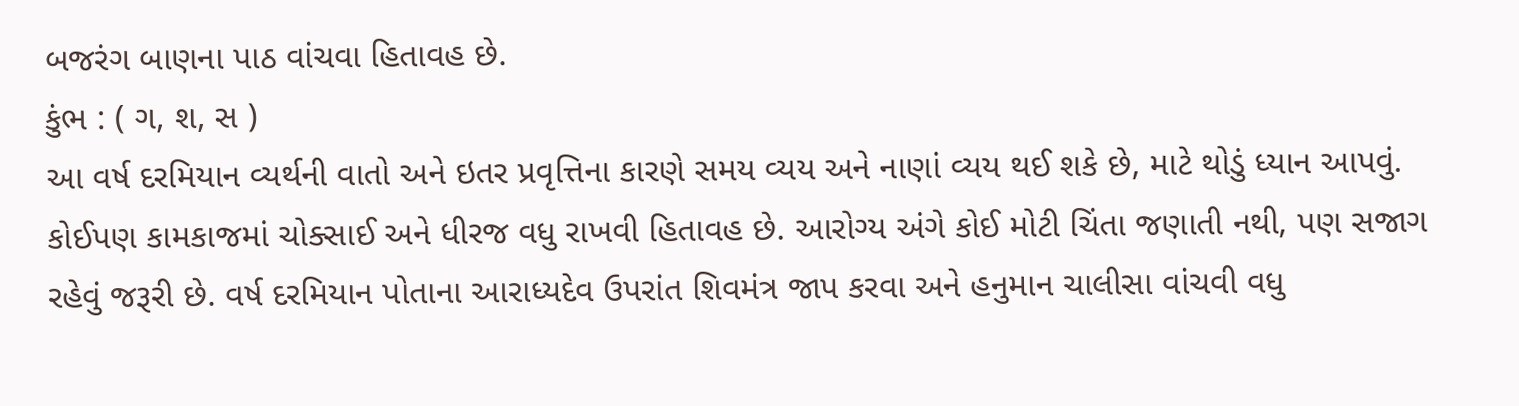બજરંગ બાણના પાઠ વાંચવા હિતાવહ છે.
કુંભ : ( ગ, શ, સ )
આ વર્ષ દરમિયાન વ્યર્થની વાતો અને ઇતર પ્રવૃત્તિના કારણે સમય વ્યય અને નાણાં વ્યય થઈ શકે છે, માટે થોડું ધ્યાન આપવું. કોઈપણ કામકાજમાં ચોક્સાઈ અને ધીરજ વધુ રાખવી હિતાવહ છે. આરોગ્ય અંગે કોઈ મોટી ચિંતા જણાતી નથી, પણ સજાગ રહેવું જરૂરી છે. વર્ષ દરમિયાન પોતાના આરાધ્યદેવ ઉપરાંત શિવમંત્ર જાપ કરવા અને હનુમાન ચાલીસા વાંચવી વધુ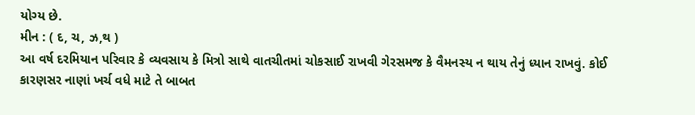યોગ્ય છે.
મીન : ( દ, ચ, ઝ,થ )
આ વર્ષ દરમિયાન પરિવાર કે વ્યવસાય કે મિત્રો સાથે વાતચીતમાં ચોકસાઈ રાખવી ગેરસમજ કે વૈમનસ્ય ન થાય તેનું ધ્યાન રાખવું. કોઈ કારણસર નાણાં ખર્ચ વધે માટે તે બાબત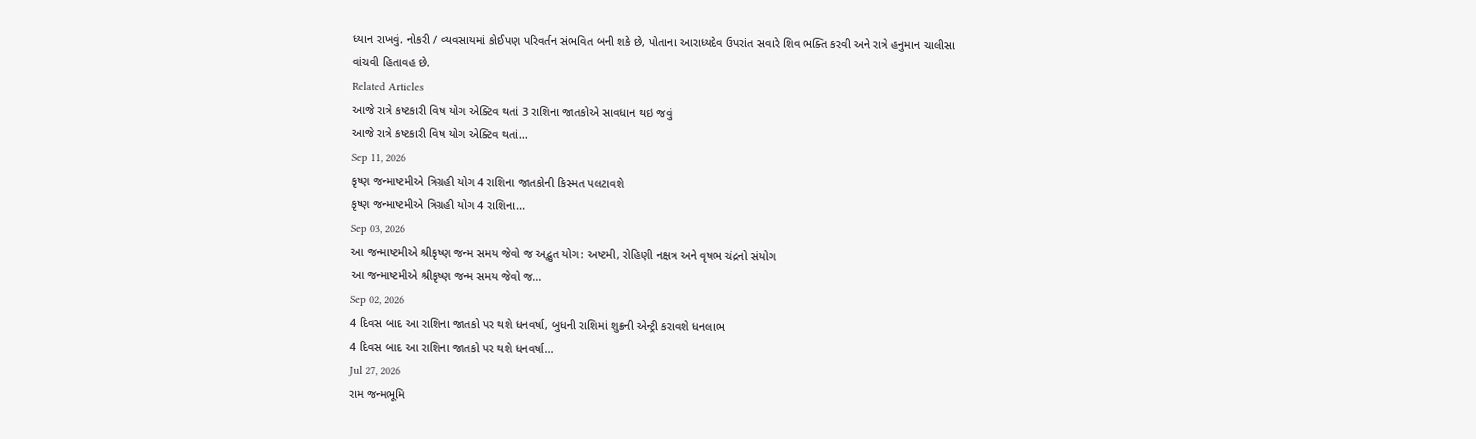ધ્યાન રાખવું. નોકરી / વ્યવસાયમાં કોઈપણ પરિવર્તન સંભવિત બની શકે છે, પોતાના આરાધ્યદેવ ઉપરાંત સવારે શિવ ભક્તિ કરવી અને રાત્રે હનુમાન ચાલીસા વાંચવી હિતાવહ છે.
Related Articles
આજે રાત્રે કષ્ટકારી વિષ યોગ એક્ટિવ થતાં 3 રાશિના જાતકોએ સાવધાન થઇ જવું
આજે રાત્રે કષ્ટકારી વિષ યોગ એક્ટિવ થતાં...
Sep 11, 2026
કૃષ્ણ જન્માષ્ટમીએ ત્રિગ્રહી યોગ 4 રાશિના જાતકોની કિસ્મત પલટાવશે
કૃષ્ણ જન્માષ્ટમીએ ત્રિગ્રહી યોગ 4 રાશિના...
Sep 03, 2026
આ જન્માષ્ટમીએ શ્રીકૃષ્ણ જન્મ સમય જેવો જ અદ્ભુત યોગ: અષ્ટમી, રોહિણી નક્ષત્ર અને વૃષભ ચંદ્રનો સંયોગ
આ જન્માષ્ટમીએ શ્રીકૃષ્ણ જન્મ સમય જેવો જ...
Sep 02, 2026
4 દિવસ બાદ આ રાશિના જાતકો પર થશે ધનવર્ષા, બુધની રાશિમાં શુક્રની એન્ટ્રી કરાવશે ધનલાભ
4 દિવસ બાદ આ રાશિના જાતકો પર થશે ધનવર્ષા...
Jul 27, 2026
રામ જન્મભૂમિ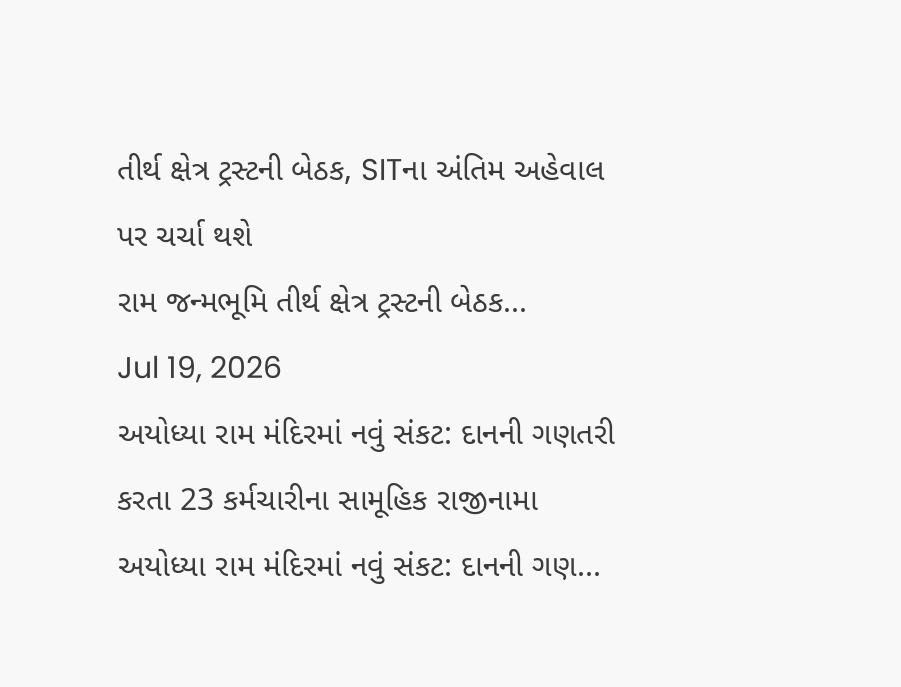તીર્થ ક્ષેત્ર ટ્રસ્ટની બેઠક, SITના અંતિમ અહેવાલ પર ચર્ચા થશે
રામ જન્મભૂમિ તીર્થ ક્ષેત્ર ટ્રસ્ટની બેઠક...
Jul 19, 2026
અયોધ્યા રામ મંદિરમાં નવું સંકટ: દાનની ગણતરી કરતા 23 કર્મચારીના સામૂહિક રાજીનામા
અયોધ્યા રામ મંદિરમાં નવું સંકટ: દાનની ગણ...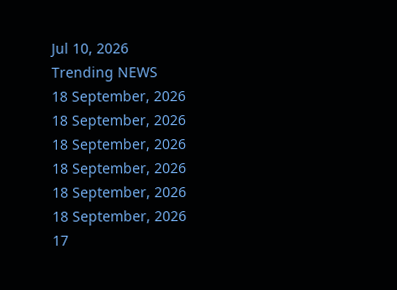Jul 10, 2026
Trending NEWS
18 September, 2026
18 September, 2026
18 September, 2026
18 September, 2026
18 September, 2026
18 September, 2026
17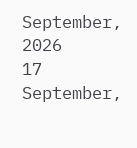September, 2026
17 September,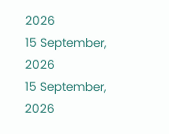2026
15 September, 2026
15 September, 2026